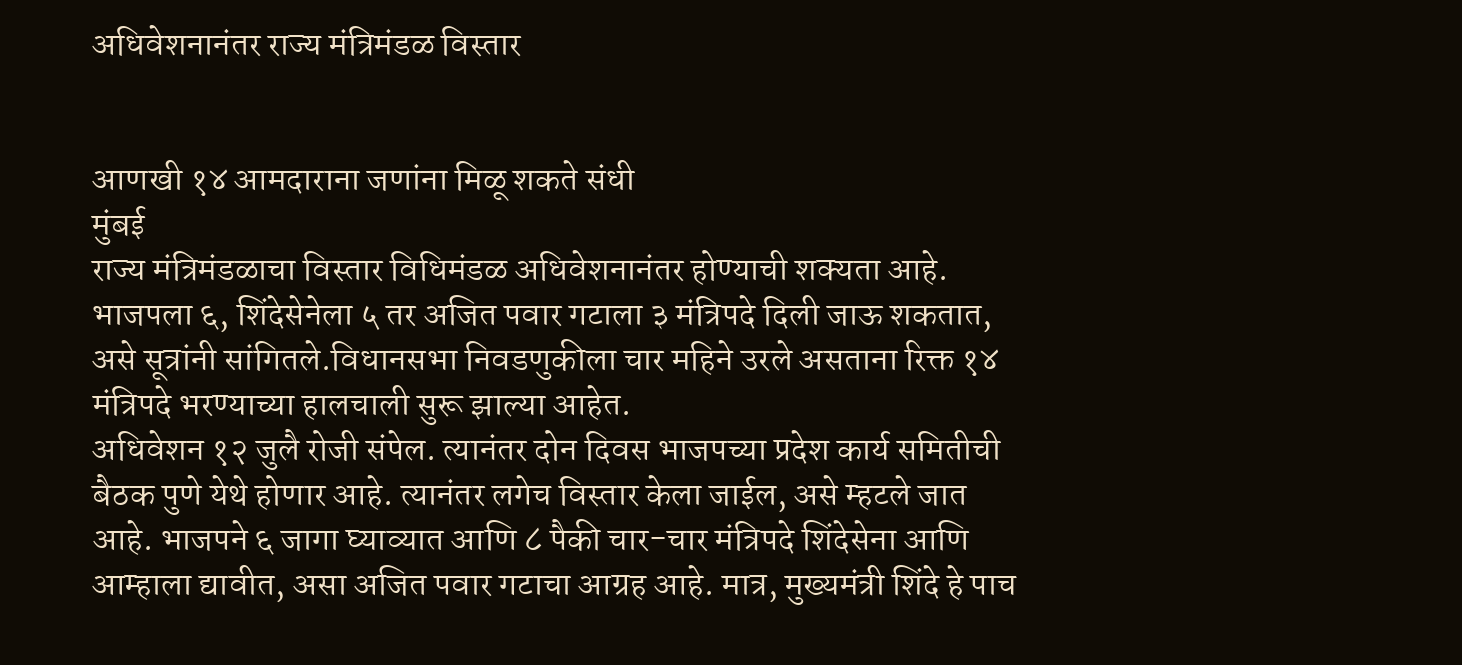अधिवेशनानंतर राज्य मंत्रिमंडळ विस्तार


आणखी १४ आमदाराना जणांना मिळू शकते संधी
मुंबई
राज्य मंत्रिमंडळाचा विस्तार विधिमंडळ अधिवेशनानंतर होण्याची शक्यता आहे. भाजपला ६, शिंदेसेनेला ५ तर अजित पवार गटाला ३ मंत्रिपदे दिली जाऊ शकतात, असे सूत्रांनी सांगितले.विधानसभा निवडणुकीला चार महिने उरले असताना रिक्त १४ मंत्रिपदे भरण्याच्या हालचाली सुरू झाल्या आहेत.
अधिवेशन १२ जुलै रोजी संपेल. त्यानंतर दोन दिवस भाजपच्या प्रदेश कार्य समितीची बैठक पुणे येथे होणार आहे. त्यानंतर लगेच विस्तार केला जाईल, असे म्हटले जात आहे. भाजपने ६ जागा घ्याव्यात आणि ८ पैकी चार-चार मंत्रिपदे शिंदेसेना आणि आम्हाला द्यावीत, असा अजित पवार गटाचा आग्रह आहे. मात्र, मुख्यमंत्री शिंदे हे पाच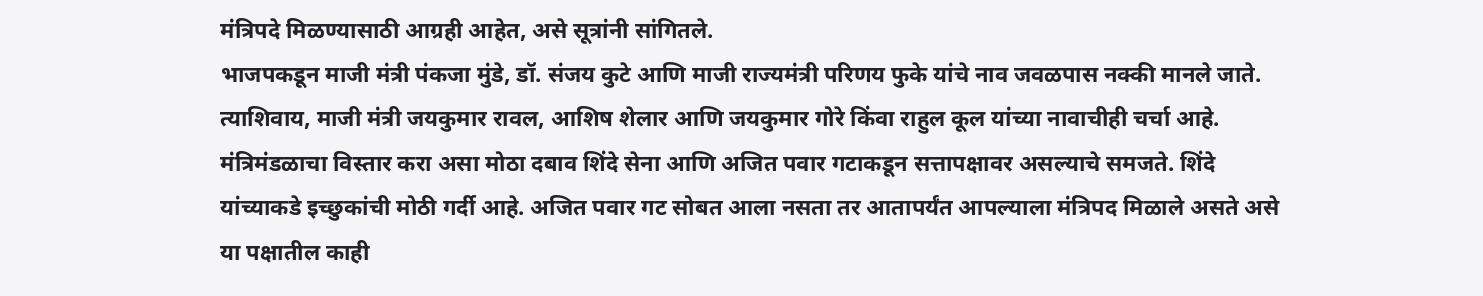मंत्रिपदे मिळण्यासाठी आग्रही आहेत, असे सूत्रांनी सांगितले.
भाजपकडून माजी मंत्री पंकजा मुंडे, डॉ. संजय कुटे आणि माजी राज्यमंत्री परिणय फुके यांचे नाव जवळपास नक्की मानले जाते. त्याशिवाय, माजी मंत्री जयकुमार रावल, आशिष शेलार आणि जयकुमार गोरे किंवा राहुल कूल यांच्या नावाचीही चर्चा आहे.
मंत्रिमंडळाचा विस्तार करा असा मोठा दबाव शिंदे सेना आणि अजित पवार गटाकडून सत्तापक्षावर असल्याचे समजते. शिंदे यांच्याकडे इच्छुकांची मोठी गर्दी आहे. अजित पवार गट सोबत आला नसता तर आतापर्यंत आपल्याला मंत्रिपद मिळाले असते असे या पक्षातील काही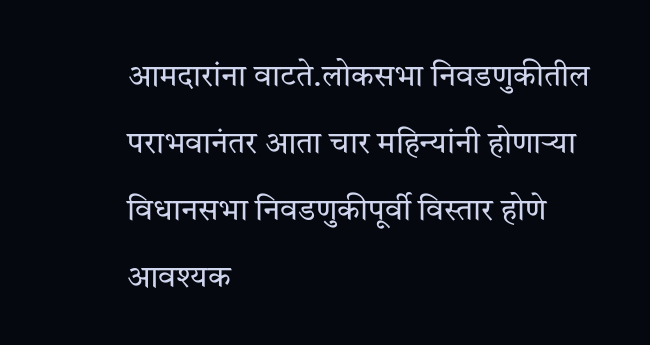आमदारांना वाटते.लोकसभा निवडणुकीतील पराभवानंतर आता चार महिन्यांनी होणाऱ्या विधानसभा निवडणुकीपूर्वी विस्तार होणे आवश्यक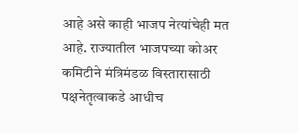आहे असे काही भाजप नेत्यांचेही मत आहे. राज्यातील भाजपच्या कोअर कमिटीने मंत्रिमंडळ विस्तारासाठी पक्षनेतृत्वाकडे आधीच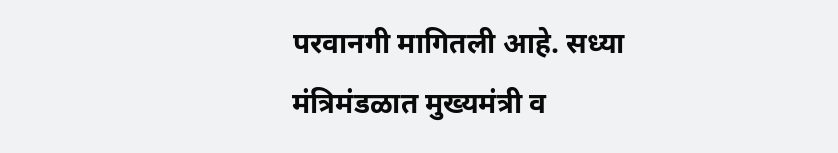परवानगी मागितली आहे. सध्या मंत्रिमंडळात मुख्यमंत्री व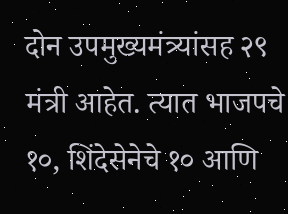दोन उपमुख्यमंत्र्यांसह २९ मंत्री आहेत. त्यात भाजपचे १०, शिंदेसेनेचे १० आणि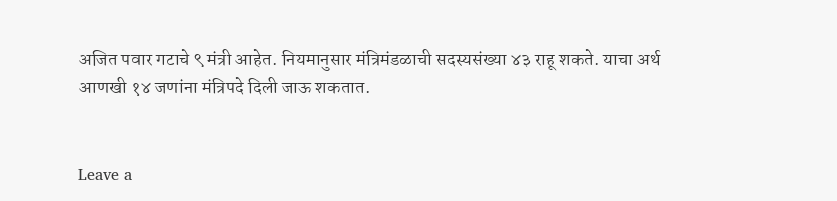अजित पवार गटाचे ९ मंत्री आहेत. नियमानुसार मंत्रिमंडळाची सदस्यसंख्या ४३ राहू शकते. याचा अर्थ आणखी १४ जणांना मंत्रिपदे दिली जाऊ शकतात.


Leave a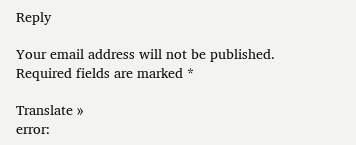Reply

Your email address will not be published. Required fields are marked *

Translate »
error: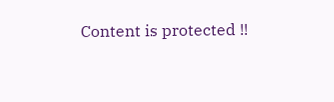Content is protected !!